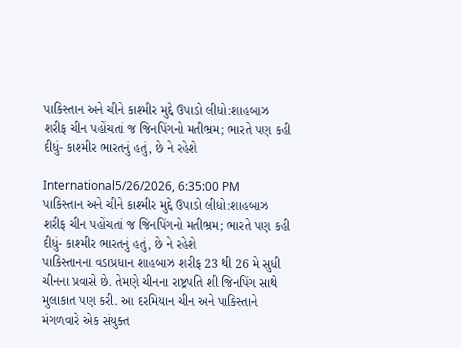પાકિસ્તાન અને ચીને કાશ્મીર મુદ્દે ઉપાડો લીધો:શાહબાઝ શરીફ ચીન પહોંચતાં જ જિનપિંગનો મતીભ્રમ; ભારતે પણ કહી દીધું- કાશ્મીર ભારતનું હતું, છે ને રહેશે

International5/26/2026, 6:35:00 PM
પાકિસ્તાન અને ચીને કાશ્મીર મુદ્દે ઉપાડો લીધો:શાહબાઝ શરીફ ચીન પહોંચતાં જ જિનપિંગનો મતીભ્રમ; ભારતે પણ કહી દીધું- કાશ્મીર ભારતનું હતું, છે ને રહેશે
પાકિસ્તાનના વડાપ્રધાન શાહબાઝ શરીફ 23 થી 26 મે સુધી ચીનના પ્રવાસે છે. તેમણે ચીનના રાષ્ટ્રપતિ શી જિનપિંગ સાથે મુલાકાત પણ કરી. આ દરમિયાન ચીન અને પાકિસ્તાને મંગળવારે એક સંયુક્ત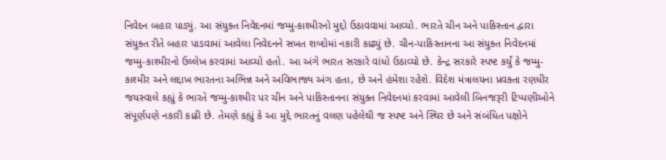નિવેદન બહાર પાડ્યું. આ સંયુક્ત નિવેદનમાં જમ્મુ-કાશ્મીરનો મુદ્દો ઉઠાવવામાં આવ્યો. ભારતે ચીન અને પાકિસ્તાન દ્વારા સંયુક્ત રીતે બહાર પાડવામાં આવેલા નિવેદનને સખત શબ્દોમાં નકારી કાઢ્યું છે. ચીન-પાકિસ્તાનના આ સંયુક્ત નિવેદનમાં જમ્મુ-કાશ્મીરનો ઉલ્લેખ કરવામાં આવ્યો હતો. આ અંગે ભારત સરકારે વાંધો ઉઠાવ્યો છે. કેન્દ્ર સરકારે સ્પષ્ટ કર્યું કે જમ્મુ-કાશ્મીર અને લદ્દાખ ભારતના અભિન્ન અને અવિભાજ્ય અંગ હતા, છે અને હંમેશા રહેશે. વિદેશ મંત્રાલયના પ્રવક્તા રણધીર જયસ્વાલે કહ્યું કે ભારતે જમ્મુ-કાશ્મીર પર ચીન અને પાકિસ્તાનના સંયુક્ત નિવેદનમાં કરવામાં આવેલી બિનજરૂરી ટિપ્પણીઓને સંપૂર્ણપણે નકારી કાઢી છે. તેમણે કહ્યું કે આ મુદ્દે ભારતનું વલણ પહેલેથી જ સ્પષ્ટ અને સ્થિર છે અને સંબંધિત પક્ષોને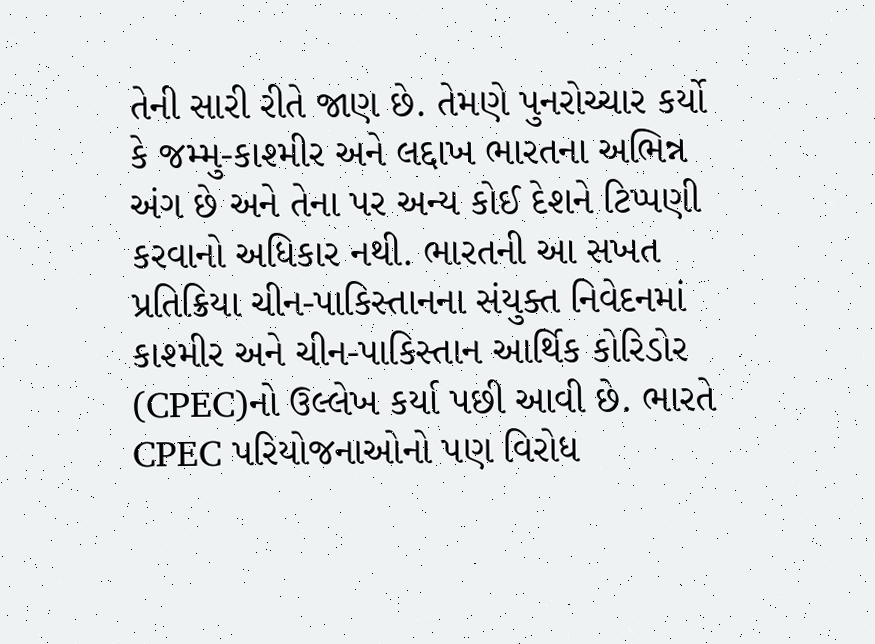તેની સારી રીતે જાણ છે. તેમણે પુનરોચ્ચાર કર્યો કે જમ્મુ-કાશ્મીર અને લદ્દાખ ભારતના અભિન્ન અંગ છે અને તેના પર અન્ય કોઈ દેશને ટિપ્પણી કરવાનો અધિકાર નથી. ભારતની આ સખત પ્રતિક્રિયા ચીન-પાકિસ્તાનના સંયુક્ત નિવેદનમાં કાશ્મીર અને ચીન-પાકિસ્તાન આર્થિક કોરિડોર (CPEC)નો ઉલ્લેખ કર્યા પછી આવી છે. ભારતે CPEC પરિયોજનાઓનો પણ વિરોધ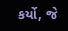કર્યો, જે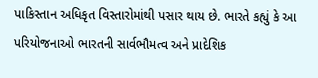પાકિસ્તાન અધિકૃત વિસ્તારોમાંથી પસાર થાય છે. ભારતે કહ્યું કે આ પરિયોજનાઓ ભારતની સાર્વભૌમત્વ અને પ્રાદેશિક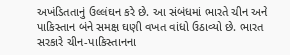અખંડિતતાનું ઉલ્લંઘન કરે છે. આ સંબંધમાં ભારતે ચીન અને પાકિસ્તાન બંને સમક્ષ ઘણી વખત વાંધો ઉઠાવ્યો છે. ભારત સરકારે ચીન-પાકિસ્તાનના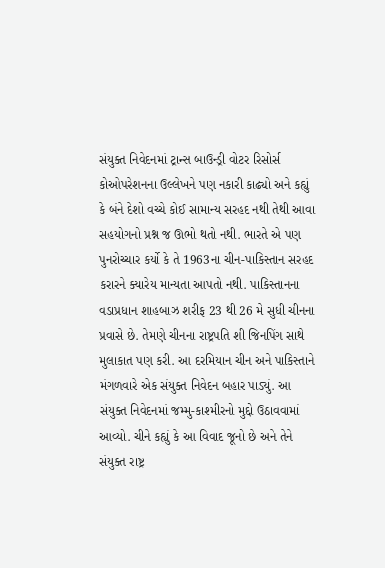સંયુક્ત નિવેદનમાં ટ્રાન્સ બાઉન્ડ્રી વોટર રિસોર્સ કોઓપરેશનના ઉલ્લેખને પણ નકારી કાઢ્યો અને કહ્યું કે બંને દેશો વચ્ચે કોઈ સામાન્ય સરહદ નથી તેથી આવા સહયોગનો પ્રશ્ન જ ઊભો થતો નથી. ભારતે એ પણ પુનરોચ્ચાર કર્યો કે તે 1963ના ચીન-પાકિસ્તાન સરહદ કરારને ક્યારેય માન્યતા આપતો નથી. પાકિસ્તાનના વડાપ્રધાન શાહબાઝ શરીફ 23 થી 26 મે સુધી ચીનના પ્રવાસે છે. તેમણે ચીનના રાષ્ટ્રપતિ શી જિનપિંગ સાથે મુલાકાત પણ કરી. આ દરમિયાન ચીન અને પાકિસ્તાને મંગળવારે એક સંયુક્ત નિવેદન બહાર પાડ્યું. આ સંયુક્ત નિવેદનમાં જમ્મુ-કાશ્મીરનો મુદ્દો ઉઠાવવામાં આવ્યો. ચીને કહ્યું કે આ વિવાદ જૂનો છે અને તેને સંયુક્ત રાષ્ટ્ર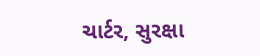ચાર્ટર, સુરક્ષા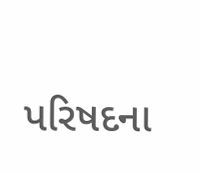પરિષદના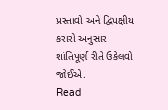પ્રસ્તાવો અને દ્વિપક્ષીય કરારો અનુસાર શાંતિપૂર્ણ રીતે ઉકેલવો જોઈએ.
Read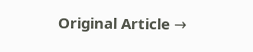Original Article →